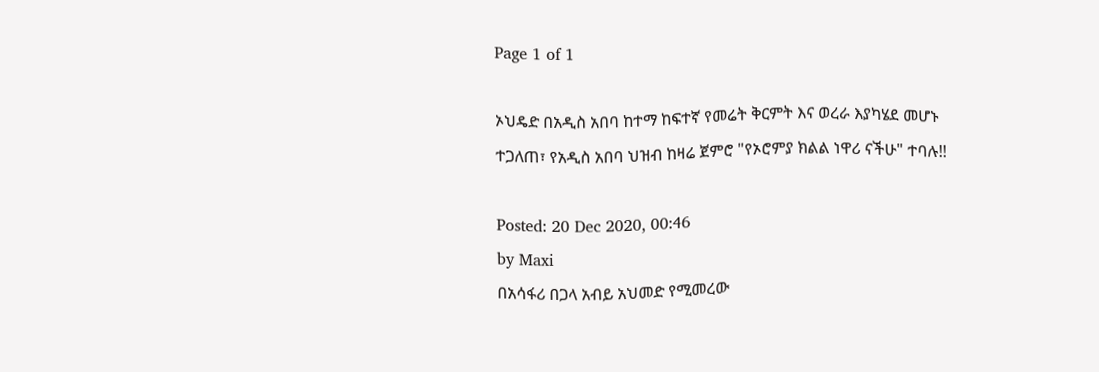Page 1 of 1

ኦህዴድ በአዲስ አበባ ከተማ ከፍተኛ የመሬት ቅርምት እና ወረራ እያካሄደ መሆኑ ተጋለጠ፣ የአዲስ አበባ ህዝብ ከዛሬ ጀምሮ "የኦሮምያ ክልል ነዋሪ ናችሁ" ተባሉ!!

Posted: 20 Dec 2020, 00:46
by Maxi
በአሳፋሪ በጋላ አብይ አህመድ የሚመረው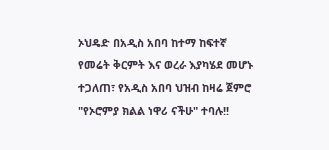ኦህዴድ በአዲስ አበባ ከተማ ከፍተኛ የመሬት ቅርምት እና ወረራ እያካሄደ መሆኑ ተጋለጠ፣ የአዲስ አበባ ህዝብ ከዛሬ ጀምሮ "የኦሮምያ ክልል ነዋሪ ናችሁ" ተባሉ!!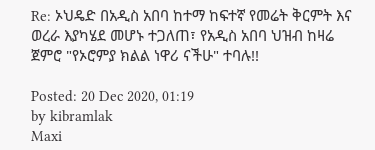Re: ኦህዴድ በአዲስ አበባ ከተማ ከፍተኛ የመሬት ቅርምት እና ወረራ እያካሄደ መሆኑ ተጋለጠ፣ የአዲስ አበባ ህዝብ ከዛሬ ጀምሮ "የኦሮምያ ክልል ነዋሪ ናችሁ" ተባሉ!!

Posted: 20 Dec 2020, 01:19
by kibramlak
Maxi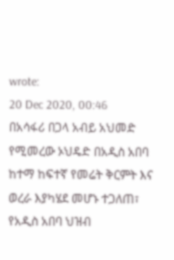wrote:
20 Dec 2020, 00:46
በአሳፋሪ በጋላ አብይ አህመድ የሚመረው ኦህዴድ በአዲስ አበባ ከተማ ከፍተኛ የመሬት ቅርምት እና ወረራ እያካሄደ መሆኑ ተጋለጠ፣ የአዲስ አበባ ህዝብ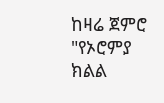ከዛሬ ጀምሮ "የኦሮምያ ክልል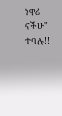ነዋሪ ናችሁ" ተባሉ!!